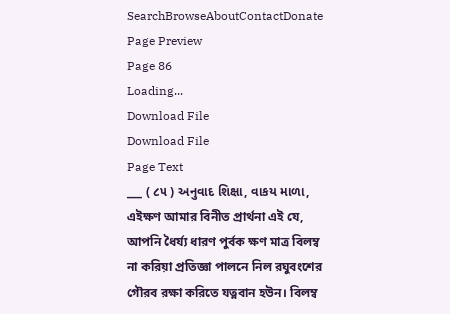SearchBrowseAboutContactDonate
Page Preview
Page 86
Loading...
Download File
Download File
Page Text
___ ( ૮૫ ) અનુવાદ શિક્ષા, વાકય માળા, এইক্ষণ আমার বিনীত প্রার্থনা এই যে, আপনি ধৈৰ্য্য ধারণ পুর্বক ক্ষণ মাত্র বিলম্ব না করিয়া প্রতিজ্ঞা পালনে নিল রঘুবংশের গৌরব রক্ষা করিতে যত্নবান হউন। বিলম্ব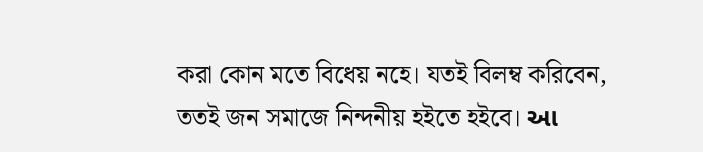করা কোন মতে বিধেয় নহে। যতই বিলম্ব করিবেন, ততই জন সমাজে নিন্দনীয় হইতে হইবে। આ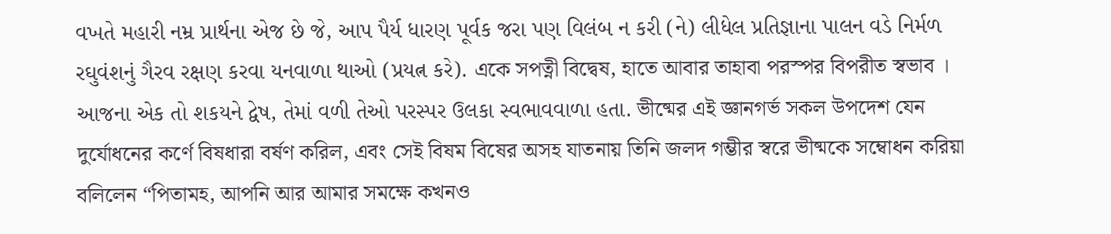વખતે મહારી નમ્ર પ્રાર્થના એજ છે જે, આપ પૈર્ય ધારણ પૂર્વક જરા પણ વિલંબ ન કરી (ને) લીધેલ પ્રતિજ્ઞાના પાલન વડે નિર્મળ રઘુવંશનું ગૈરવ રક્ષણ કરવા યનવાળા થાઓ (પ્રયત્ન કરે). একে সপত্নী বিদ্বেষ, হাতে আবার তাহাবা পরস্পর বিপরীত স্বভাব । આજના એક તો શકયને દ્વેષ, તેમાં વળી તેઓ પરસ્પર ઉલકા સ્વભાવવાળા હતા. ভীষ্মের এই জ্ঞানগর্ভ সকল উপদেশ যেন দুর্যোধনের কর্ণে বিষধারা বর্ষণ করিল, এবং সেই বিষম বিষের অসহ যাতনায় তিনি জলদ গম্ভীর স্বরে ভীষ্মকে সম্বোধন করিয়া বলিলেন “পিতামহ, আপনি আর আমার সমক্ষে কখনও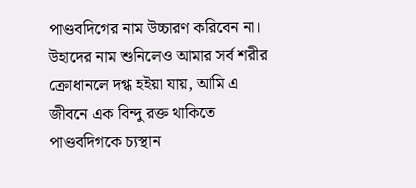পাণ্ডবদিগের নাম উচ্চারণ করিবেন না। উহাদের নাম শুনিলেও আমার সর্ব শরীর ক্ৰোধানলে দগ্ধ হইয়া যায়, আমি এ জীবনে এক বিন্দু রক্ত থাকিতে পাণ্ডবদিগকে চ্যস্থান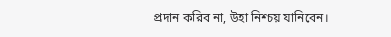প্রদান করিব না, উহা নিশ্চয় যানিবেন।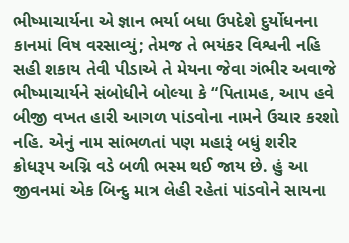ભીષ્માચાર્યના એ જ્ઞાન ભર્યા બધા ઉપદેશે દુર્યોધનના કાનમાં વિષ વરસાવ્યું; તેમજ તે ભયંકર વિશ્વની નહિ સહી શકાય તેવી પીડાએ તે મેયના જેવા ગંભીર અવાજે ભીષ્માચાર્યને સંબોધીને બોલ્યા કે “પિતામહ, આપ હવે બીજી વખત હારી આગળ પાંડવોના નામને ઉચાર કરશો નહિ. એનું નામ સાંભળતાં પણ મહારૂં બધું શરીર ક્રોધરૂપ અગ્નિ વડે બળી ભસ્મ થઈ જાય છે. હું આ જીવનમાં એક બિન્દુ માત્ર લેહી રહેતાં પાંડવોને સાયના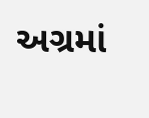અગ્રમાં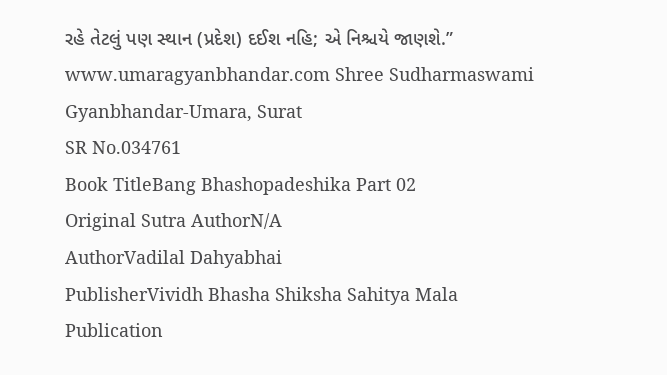રહે તેટલું પણ સ્થાન (પ્રદેશ) દઈશ નહિ; એ નિશ્ચયે જાણશે.” www.umaragyanbhandar.com Shree Sudharmaswami Gyanbhandar-Umara, Surat
SR No.034761
Book TitleBang Bhashopadeshika Part 02
Original Sutra AuthorN/A
AuthorVadilal Dahyabhai
PublisherVividh Bhasha Shiksha Sahitya Mala
Publication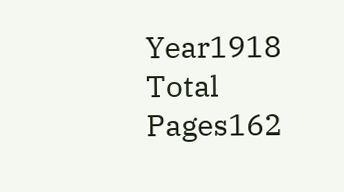Year1918
Total Pages162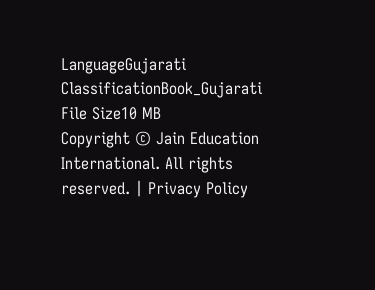LanguageGujarati
ClassificationBook_Gujarati
File Size10 MB
Copyright © Jain Education International. All rights reserved. | Privacy Policy